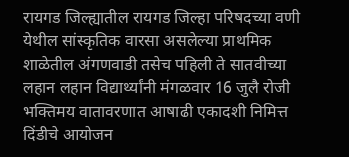रायगड जिल्ह्यातील रायगड जिल्हा परिषदच्या वणी येथील सांस्कृतिक वारसा असलेल्या प्राथमिक शाळेतील अंगणवाडी तसेच पहिली ते सातवीच्या लहान लहान विद्यार्थ्यांनी मंगळवार 16 जुलै रोजी भक्तिमय वातावरणात आषाढी एकादशी निमित्त दिंडीचे आयोजन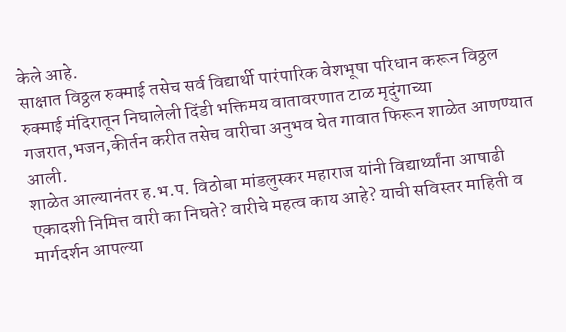केले आहे.
साक्षात विठ्ठल रुक्माई तसेच सर्व विद्यार्थी पारंपारिक वेशभूषा परिधान करून विठ्ठल रुक्माई मंदिरातून निघालेली दिंडी भक्तिमय वातावरणात टाळ मृदुंगाच्या गजरात,भजन,कीर्तन करीत तसेच वारीचा अनुभव घेत गावात फिरून शाळेत आणण्यात आली.
शाळेत आल्यानंतर ह.भ.प. विठोबा मांडलुस्कर महाराज यांनी विद्यार्थ्यांना आषाढी एकादशी निमित्त वारी का निघते? वारीचे महत्व काय आहे? याची सविस्तर माहिती व मार्गदर्शन आपल्या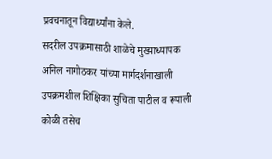प्रवचनातून विद्यार्थ्यांना केले.
सदरील उपक्रमासाठी शाळेचे मुख्याध्यापक अनिल नागोठकर यांच्या मार्गदर्शनाखाली उपक्रमशील शिक्षिका सुचिता पाटील व रूपाली कोळी तसेच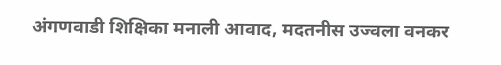अंगणवाडी शिक्षिका मनाली आवाद, मदतनीस उज्वला वनकर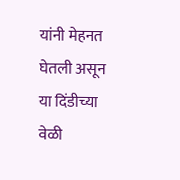यांनी मेहनत घेतली असून या दिंडीच्या वेळी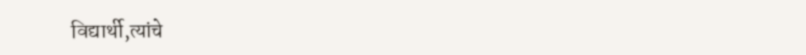विद्यार्थी,त्यांचे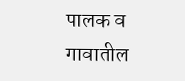पालक व गावातील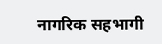नागरिक सहभागी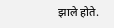झाले होते.